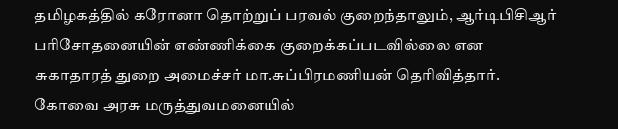தமிழகத்தில் கரோனா தொற்றுப் பரவல் குறைந்தாலும், ஆர்டிபிசிஆர் பரிசோதனையின் எண்ணிக்கை குறைக்கப்படவில்லை என சுகாதாரத் துறை அமைச்சர் மா.சுப்பிரமணியன் தெரிவித்தார்.
கோவை அரசு மருத்துவமனையில்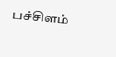பச்சிளம்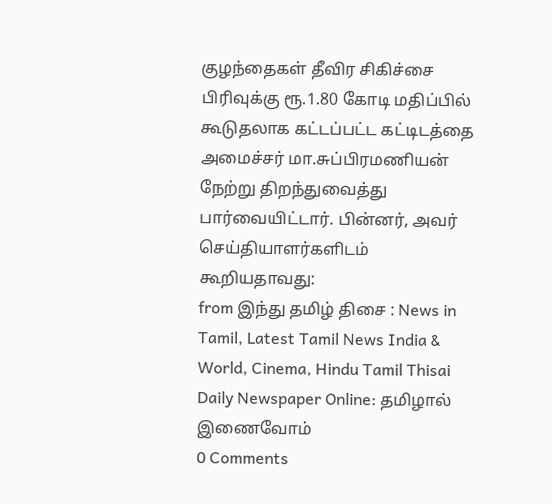குழந்தைகள் தீவிர சிகிச்சை பிரிவுக்கு ரூ.1.80 கோடி மதிப்பில் கூடுதலாக கட்டப்பட்ட கட்டிடத்தை அமைச்சர் மா.சுப்பிரமணியன் நேற்று திறந்துவைத்து பார்வையிட்டார். பின்னர், அவர் செய்தியாளர்களிடம் கூறியதாவது:
from இந்து தமிழ் திசை : News in Tamil, Latest Tamil News India & World, Cinema, Hindu Tamil Thisai Daily Newspaper Online: தமிழால் இணைவோம்
0 Comments